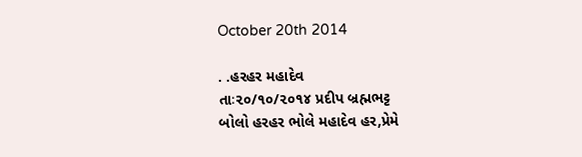October 20th 2014

. .હરહર મહાદેવ
તાઃ૨૦/૧૦/૨૦૧૪ પ્રદીપ બ્રહ્મભટ્ટ
બોલો હરહર ભોલે મહાદેવ હર,પ્રેમે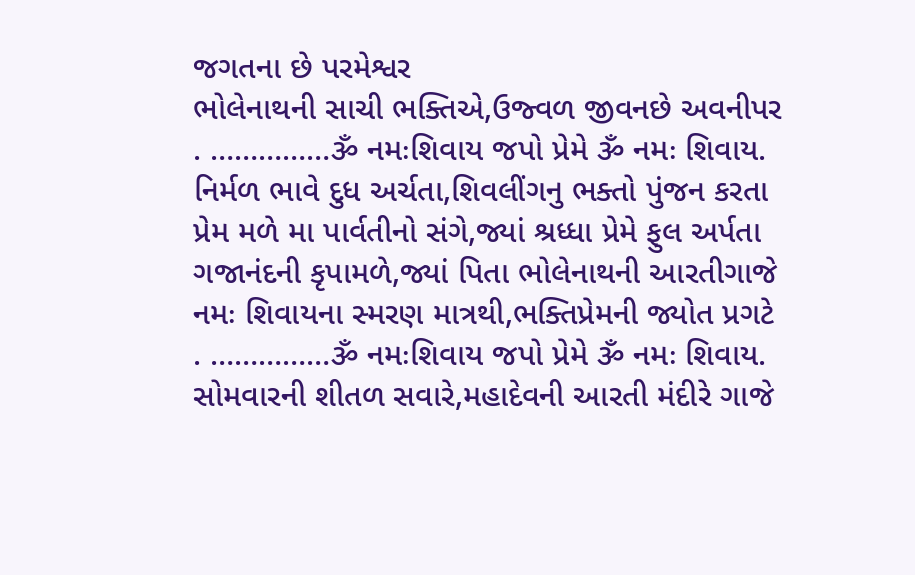જગતના છે પરમેશ્વર
ભોલેનાથની સાચી ભક્તિએ,ઉજ્વળ જીવનછે અવનીપર
. ……………ૐ નમઃશિવાય જપો પ્રેમે ૐ નમઃ શિવાય.
નિર્મળ ભાવે દુધ અર્ચતા,શિવલીંગનુ ભક્તો પુંજન કરતા
પ્રેમ મળે મા પાર્વતીનો સંગે,જ્યાં શ્રધ્ધા પ્રેમે ફુલ અર્પતા
ગજાનંદની કૃપામળે,જ્યાં પિતા ભોલેનાથની આરતીગાજે
નમઃ શિવાયના સ્મરણ માત્રથી,ભક્તિપ્રેમની જ્યોત પ્રગટે
. ……………ૐ નમઃશિવાય જપો પ્રેમે ૐ નમઃ શિવાય.
સોમવારની શીતળ સવારે,મહાદેવની આરતી મંદીરે ગાજે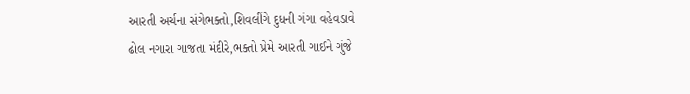આરતી અર્ચના સંગેભક્તો,શિવલીંગે દુધની ગંગા વહેવડાવે
ઢોલ નગારા ગાજતા મંદીરે,ભક્તો પ્રેમે આરતી ગાઈને ગુંજે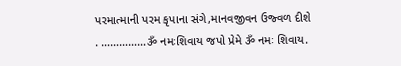પરમાત્માની પરમ કૃપાના સંગે,માનવજીવન ઉજ્વળ દીશે
. ……………ૐ નમઃશિવાય જપો પ્રેમે ૐ નમઃ શિવાય.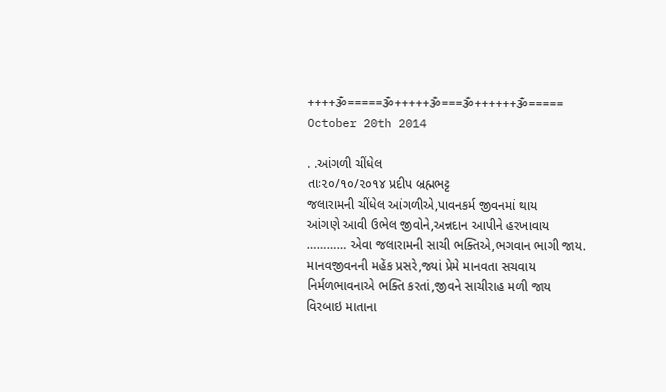++++ૐ=====ૐ+++++ૐ===ૐ++++++ૐ=====
October 20th 2014

. .આંગળી ચીંધેલ
તાઃ૨૦/૧૦/૨૦૧૪ પ્રદીપ બ્રહ્મભટ્ટ
જલારામની ચીંધેલ આંગળીએ,પાવનકર્મ જીવનમાં થાય
આંગણે આવી ઉભેલ જીવોને,અન્નદાન આપીને હરખાવાય
………… એવા જલારામની સાચી ભક્તિએ,ભગવાન ભાગી જાય.
માનવજીવનની મહેંક પ્રસરે,જ્યાં પ્રેમે માનવતા સચવાય
નિર્મળભાવનાએ ભક્તિ કરતાં,જીવને સાચીરાહ મળી જાય
વિરબાઇ માતાના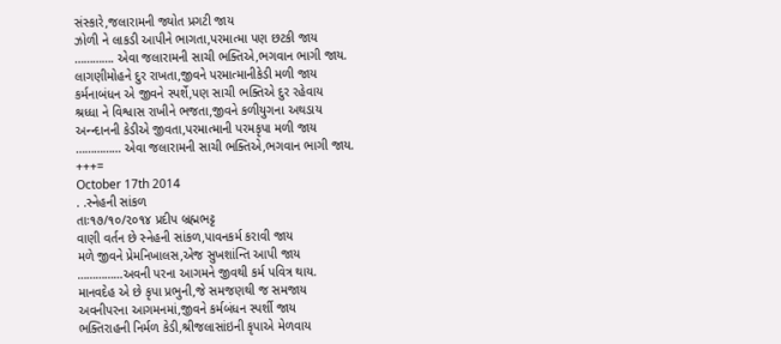સંસ્કારે,જલારામની જ્યોત પ્રગટી જાય
ઝોળી ને લાકડી આપીને ભાગતા,પરમાત્મા પણ છટકી જાય
…………. એવા જલારામની સાચી ભક્તિએ,ભગવાન ભાગી જાય.
લાગણીમોહને દુર રાખતા,જીવને પરમાત્માનીકેડી મળી જાય
કર્મનાબંધન એ જીવને સ્પર્શે,પણ સાચી ભક્તિએ દુર રહેવાય
શ્રધ્ધા ને વિશ્વાસ રાખીને ભજતા,જીવને કળીયુગના અથડાય
અન્ન્દાનની કેડીએ જીવતા,પરમાત્માની પરમકૃપા મળી જાય
…………… એવા જલારામની સાચી ભક્તિએ,ભગવાન ભાગી જાય.
+++=
October 17th 2014
. .સ્નેહની સાંકળ
તાઃ૧૭/૧૦/૨૦૧૪ પ્રદીપ બ્રહ્મભટ્ટ
વાણી વર્તન છે સ્નેહની સાંકળ,પાવનકર્મ કરાવી જાય
મળે જીવને પ્રેમનિખાલસ,એજ સુખશાંન્તિ આપી જાય
……………અવની પરના આગમને જીવથી કર્મ પવિત્ર થાય.
માનવદેહ એ છે કૃપા પ્રભુની,જે સમજણથી જ સમજાય
અવનીપરના આગમનમાં,જીવને કર્મબંધન સ્પર્શી જાય
ભક્તિરાહની નિર્મળ કેડી,શ્રીજલાસાંઇની કૃપાએ મેળવાય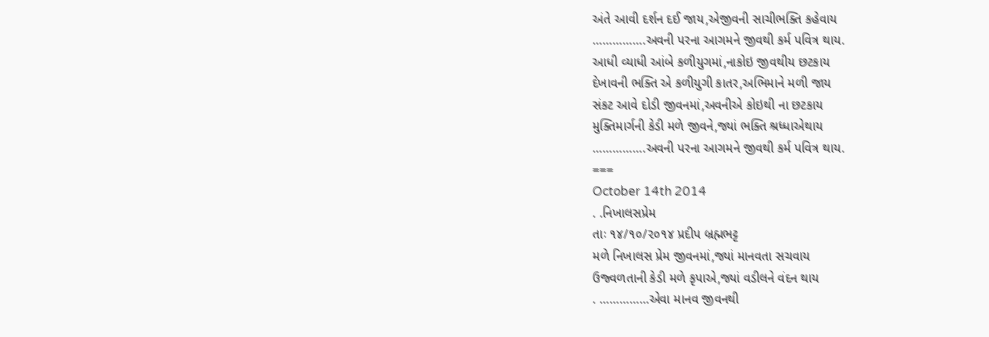અંતે આવી દર્શન દઈ જાય,એજીવની સાચીભક્તિ કહેવાય
…………….અવની પરના આગમને જીવથી કર્મ પવિત્ર થાય.
આધી વ્યાધી આંબે કળીયુગમાં,નાકોઇ જીવથીય છટકાય
દેખાવની ભક્તિ એ કળીયુગી કાતર,અભિમાને મળી જાય
સંકટ આવે દોડી જીવનમાં,અવનીએ કોઇથી ના છટકાય
મુક્તિમાર્ગની કેડી મળે જીવને,જ્યાં ભક્તિ શ્રધ્ધાએથાય
…………….અવની પરના આગમને જીવથી કર્મ પવિત્ર થાય.
===
October 14th 2014
. .નિખાલસપ્રેમ
તાઃ ૧૪/૧૦/૨૦૧૪ પ્રદીપ બ્રહ્મભટ્ટ
મળે નિખાલસ પ્રેમ જીવનમાં,જ્યાં માનવતા સચવાય
ઉજ્વળતાની કેડી મળે કૃપાએ,જ્યાં વડીલને વંદન થાય
. ……………એવા માનવ જીવનથી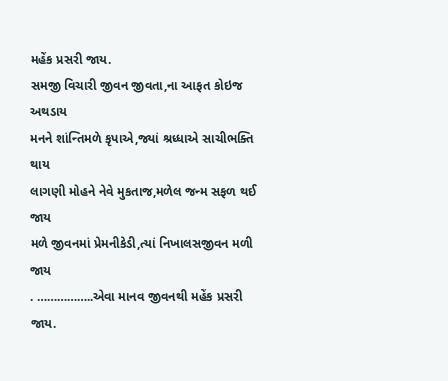મહેંક પ્રસરી જાય.
સમજી વિચારી જીવન જીવતા,ના આફત કોઇજ અથડાય
મનને શાંન્તિમળે કૃપાએ,જ્યાં શ્રધ્ધાએ સાચીભક્તિ થાય
લાગણી મોહને નેવે મુકતાજ,મળેલ જન્મ સફળ થઈ જાય
મળે જીવનમાં પ્રેમનીકેડી,ત્યાં નિખાલસજીવન મળી જાય
. ……………..એવા માનવ જીવનથી મહેંક પ્રસરી જાય.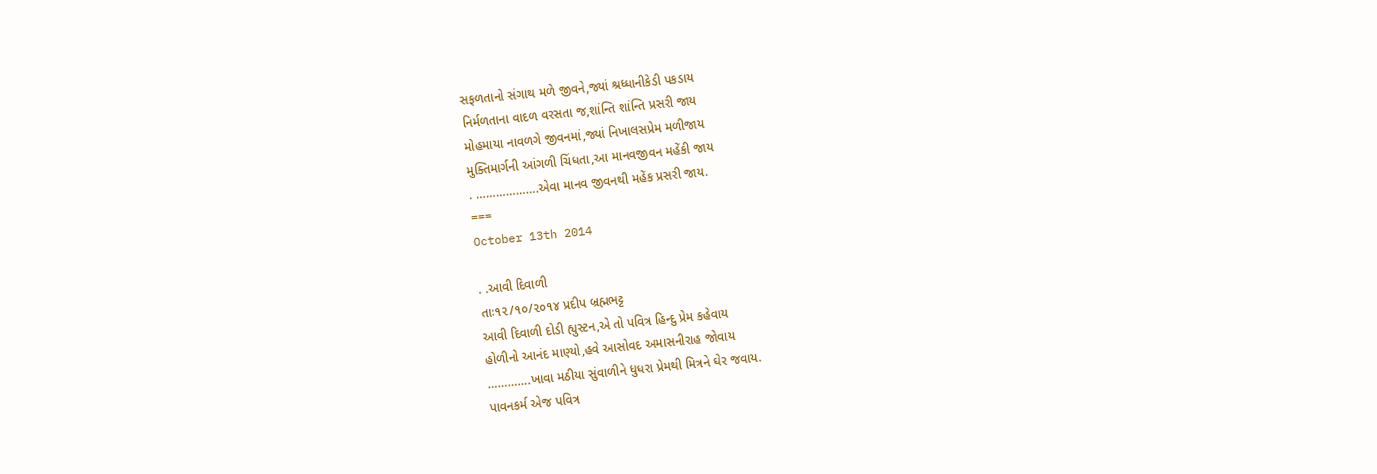સફળતાનો સંગાથ મળે જીવને,જ્યાં શ્રધ્ધાનીકેડી પકડાય
નિર્મળતાના વાદળ વરસતા જ,શાંન્તિ શાંન્તિ પ્રસરી જાય
મોહમાયા નાવળગે જીવનમાં,જ્યાં નિખાલસપ્રેમ મળીજાય
મુક્તિમાર્ગની આંગળી ચિંધતા,આ માનવજીવન મહેંકી જાય
. ……………….એવા માનવ જીવનથી મહેંક પ્રસરી જાય.
===
October 13th 2014

. .આવી દિવાળી
તાઃ૧૨/૧૦/૨૦૧૪ પ્રદીપ બ્રહ્મભટ્ટ
આવી દિવાળી દોડી હ્યુસ્ટન,એ તો પવિત્ર હિન્દુ પ્રેમ કહેવાય
હોળીનો આનંદ માણ્યો,હવે આસોવદ અમાસનીરાહ જોવાય
………….ખાવા મઠીયા સુંવાળીને ધુધરા પ્રેમથી મિત્રને ઘેર જવાય.
પાવનકર્મ એજ પવિત્ર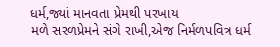ધર્મ,જ્યાં માનવતા પ્રેમથી પરખાય
મળે સરળપ્રેમને સંગે રાખી,એજ નિર્મળપવિત્ર ધર્મ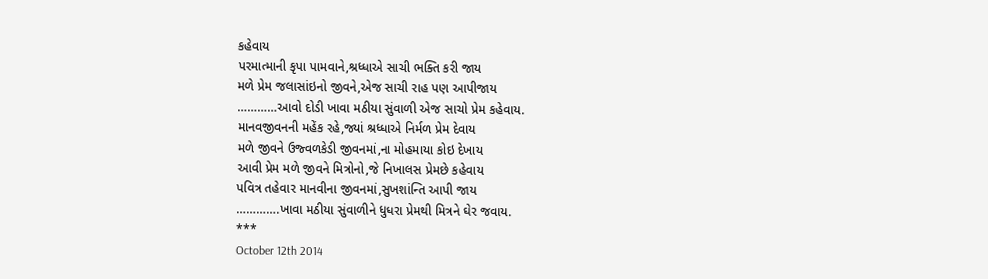કહેવાય
પરમાત્માની કૃપા પામવાને,શ્રધ્ધાએ સાચી ભક્તિ કરી જાય
મળે પ્રેમ જલાસાંઇનો જીવને,એજ સાચી રાહ પણ આપીજાય
…………આવો દોડી ખાવા મઠીયા સુંવાળી એજ સાચો પ્રેમ કહેવાય.
માનવજીવનની મહેંક રહે,જ્યાં શ્રધ્ધાએ નિર્મળ પ્રેમ દેવાય
મળે જીવને ઉજ્વળકેડી જીવનમાં,ના મોહમાયા કોઇ દેખાય
આવી પ્રેમ મળે જીવને મિત્રોનો,જે નિખાલસ પ્રેમછે કહેવાય
પવિત્ર તહેવાર માનવીના જીવનમાં,સુખશાંન્તિ આપી જાય
………….ખાવા મઠીયા સુંવાળીને ધુધરા પ્રેમથી મિત્રને ઘેર જવાય.
***
October 12th 2014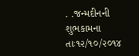. .જન્મદીનની શુભકામના
તાઃ૧૨/૧૦/૨૦૧૪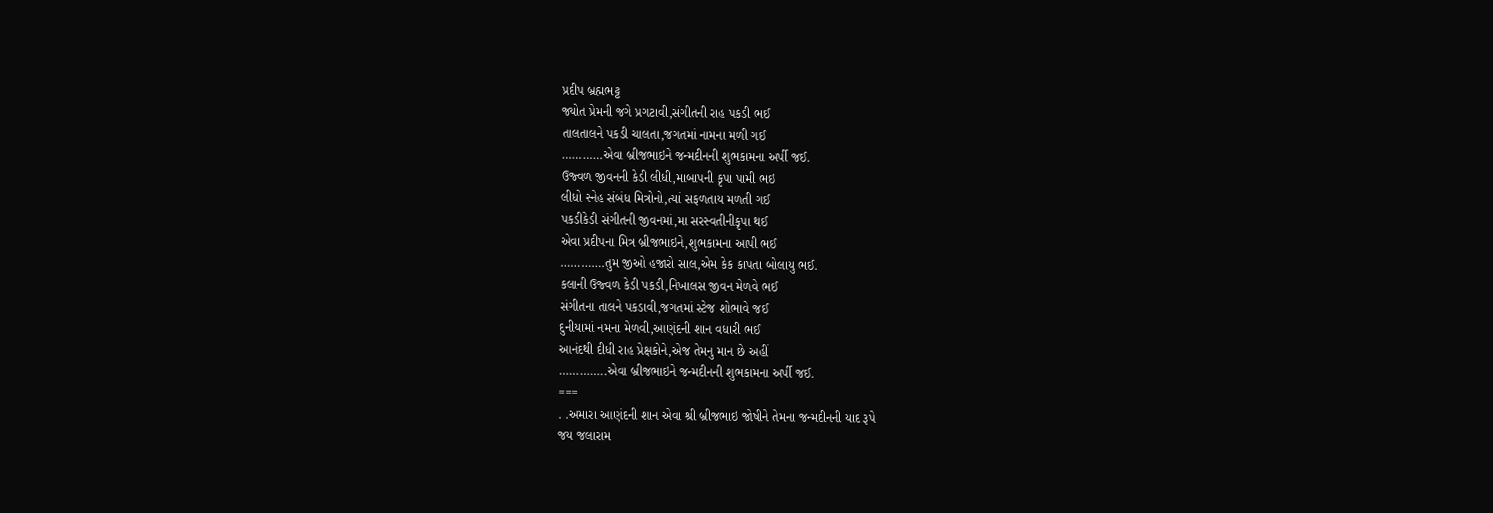પ્રદીપ બ્રહ્મભટ્ટ
જ્યોત પ્રેમની જગે પ્રગટાવી,સંગીતની રાહ પકડી ભઈ
તાલતાલને પકડી ચાલતા,જગતમાં નામના મળી ગઈ
…………એવા બ્રીજભાઇને જન્મદીનની શુભકામના અર્પી જઈ.
ઉજ્વળ જીવનની કેડી લીધી,માબાપની કૃપા પામી ભઇ
લીધો સ્નેહ સંબંધ મિત્રોનો,ત્યાં સફળતાય મળતી ગઈ
પકડીકેડી સંગીતની જીવનમાં,મા સરસ્વતીનીકૃપા થઈ
એવા પ્રદીપના મિત્ર બ્રીજભાઇને,શુભકામના આપી ભઈ
………….તુમ જીઓ હજારો સાલ,એમ કેક કાપતા બોલાયુ ભઈ.
કલાની ઉજ્વળ કેડી પકડી,નિખાલસ જીવન મેળવે ભઈ
સંગીતના તાલને પકડાવી,જગતમાં સ્ટેજ શોભાવે જઈ
દુનીયામાં નમના મેળવી,આણંદની શાન વધારી ભઈ
આનંદથી દીધી રાહ પ્રેક્ષકોને,એજ તેમનુ માન છે અહીં
…………..એવા બ્રીજભાઇને જન્મદીનની શુભકામના અર્પી જઈ.
===
. .અમારા આણંદની શાન એવા શ્રી બ્રીજભાઇ જોષીને તેમના જન્મદીનની યાદ રૂપે
જય જલારામ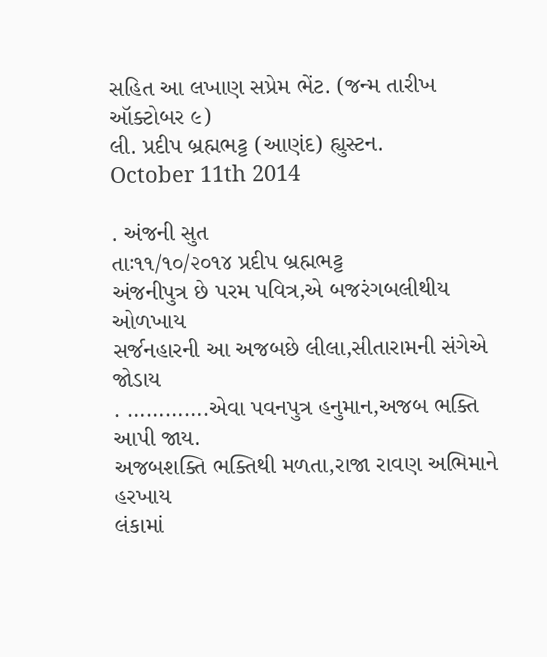સહિત આ લખાણ સપ્રેમ ભેંટ. (જન્મ તારીખ ઑક્ટોબર ૯)
લી. પ્રદીપ બ્રહ્મભટ્ટ (આણંદ) હ્યુસ્ટન.
October 11th 2014

. અંજની સુત
તાઃ૧૧/૧૦/૨૦૧૪ પ્રદીપ બ્રહ્મભટ્ટ
અંજનીપુત્ર છે પરમ પવિત્ર,એ બજરંગબલીથીય ઓળખાય
સર્જનહારની આ અજબછે લીલા,સીતારામની સંગેએ જોડાય
. ………….એવા પવનપુત્ર હનુમાન,અજબ ભક્તિ આપી જાય.
અજબશક્તિ ભક્તિથી મળતા,રાજા રાવણ અભિમાને હરખાય
લંકામાં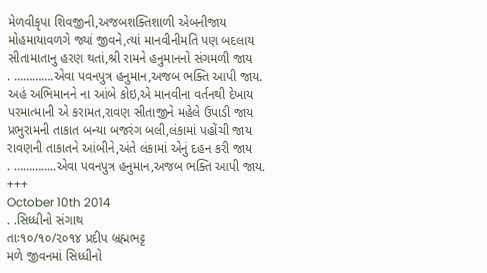મેળવીકૃપા શિવજીની,અજબશક્તિશાળી એબનીજાય
મોહમાયાવળગે જ્યાં જીવને,ત્યાં માનવીનીમતિ પણ બદલાય
સીતામાતાનુ હરણ થતાં,શ્રી રામને હનુમાનનો સંગમળી જાય
. ………….એવા પવનપુત્ર હનુમાન,અજબ ભક્તિ આપી જાય.
અહં અભિમાનને ના આંબે કોઇ,એ માનવીના વર્તનથી દેખાય
પરમાત્માની એ કરામત,રાવણ સીતાજીને મહેલે ઉપાડી જાય
પ્રભુરામની તાકાત બન્યા બજરંગ બલી,લંકામાં પહોંચી જાય
રાવણની તાકાતને આંબીને,અંતે લંકામાં એનું દહન કરી જાય
. …………..એવા પવનપુત્ર હનુમાન,અજબ ભક્તિ આપી જાય.
+++
October 10th 2014
. .સિધ્ધીનો સંગાથ
તાઃ૧૦/૧૦/૨૦૧૪ પ્રદીપ બ્રહ્મભટ્ટ
મળે જીવનમાં સિધ્ધીનો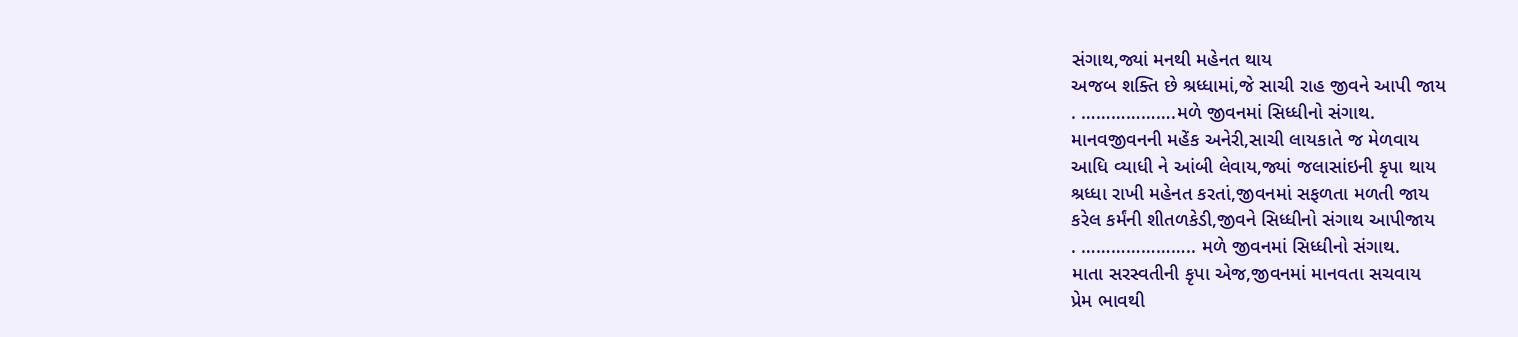સંગાથ,જ્યાં મનથી મહેનત થાય
અજબ શક્તિ છે શ્રધ્ધામાં,જે સાચી રાહ જીવને આપી જાય
. ……………….મળે જીવનમાં સિધ્ધીનો સંગાથ.
માનવજીવનની મહેંક અનેરી,સાચી લાયકાતે જ મેળવાય
આધિ વ્યાધી ને આંબી લેવાય,જ્યાં જલાસાંઇની કૃપા થાય
શ્રધ્ધા રાખી મહેનત કરતાં,જીવનમાં સફળતા મળતી જાય
કરેલ કર્મંની શીતળકેડી,જીવને સિધ્ધીનો સંગાથ આપીજાય
. ………………….. મળે જીવનમાં સિધ્ધીનો સંગાથ.
માતા સરસ્વતીની કૃપા એજ,જીવનમાં માનવતા સચવાય
પ્રેમ ભાવથી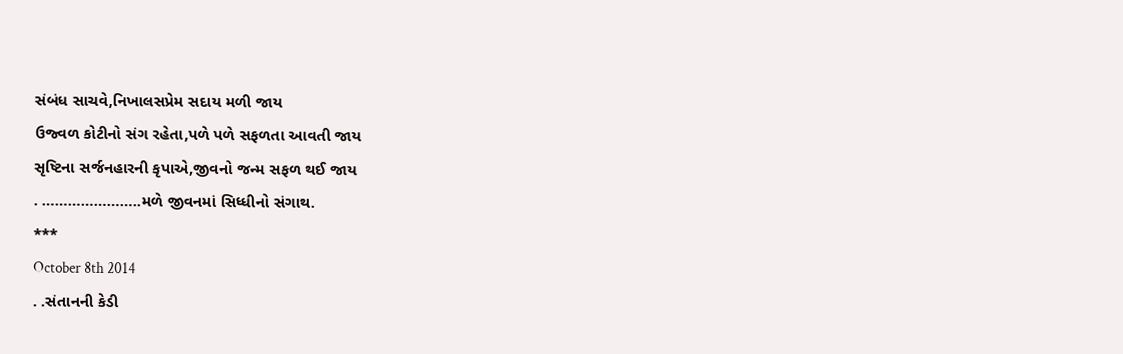સંબંધ સાચવે,નિખાલસપ્રેમ સદાય મળી જાય
ઉજ્વળ કોટીનો સંગ રહેતા,પળે પળે સફળતા આવતી જાય
સૃષ્ટિના સર્જનહારની કૃપાએ,જીવનો જન્મ સફળ થઈ જાય
. …………………..મળે જીવનમાં સિધ્ધીનો સંગાથ.
***
October 8th 2014
. .સંતાનની કેડી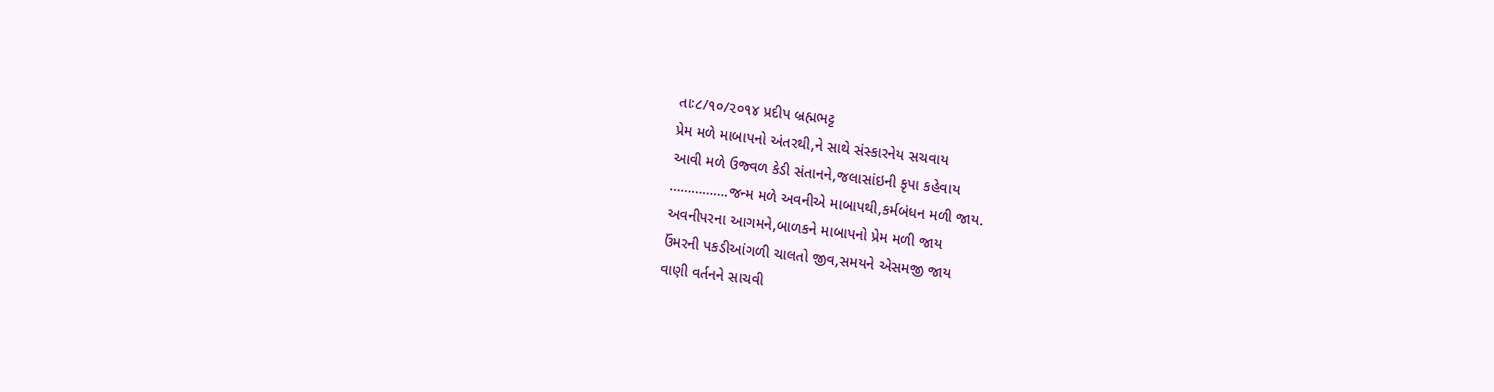તાઃ૮/૧૦/૨૦૧૪ પ્રદીપ બ્રહ્મભટ્ટ
પ્રેમ મળે માબાપનો અંતરથી,ને સાથે સંસ્કારનેય સચવાય
આવી મળે ઉજ્વળ કેડી સંતાનને,જલાસાંઇની કૃપા કહેવાય
…………….જન્મ મળે અવનીએ માબાપથી,કર્મબંધન મળી જાય.
અવનીપરના આગમને,બાળકને માબાપનો પ્રેમ મળી જાય
ઉંમરની પકડીઆંગળી ચાલતો જીવ,સમયને એસમજી જાય
વાણી વર્તનને સાચવી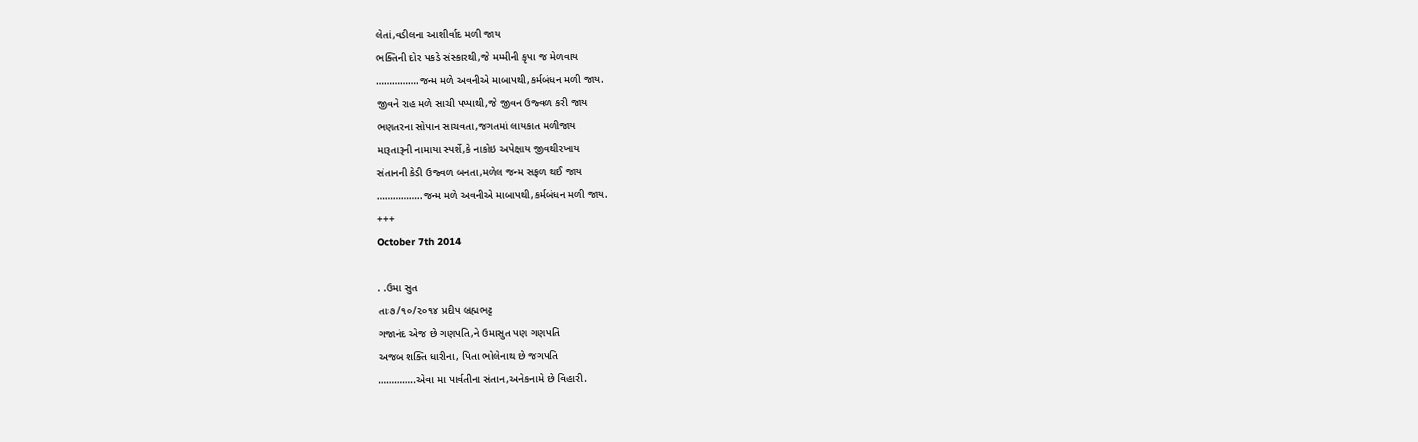લેતાં,વડીલના આશીર્વાદ મળી જાય
ભક્તિની દોર પકડે સંસ્કારથી,જે મમ્મીની કૃપા જ મેળવાય
…………….જન્મ મળે અવનીએ માબાપથી,કર્મબંધન મળી જાય.
જીવને રાહ મળે સાચી પપ્પાથી,જે જીવન ઉજ્વળ કરી જાય
ભણતરના સોપાન સાચવતા,જગતમાં લાયકાત મળીજાય
મારૂતારૂની નામાયા સ્પર્શે,કે નાકોઇ અપેક્ષાય જીવથીરખાય
સંતાનની કેડી ઉજ્વળ બનતા,મળેલ જન્મ સફળ થઈ જાય
……………..જન્મ મળે અવનીએ માબાપથી,કર્મબંધન મળી જાય.
+++
October 7th 2014

. .ઉમા સુત
તાઃ૭/૧૦/૨૦૧૪ પ્રદીપ બ્રહ્મભટ્ટ
ગજાનંદ એજ છે ગણપતિ,ને ઉમાસુત પણ ગણપતિ
અજબ શક્તિ ધારીના, પિતા ભોલેનાથ છે જગપતિ
…………..એવા મા પાર્વતીના સંતાન,અનેકનામે છે વિહારી.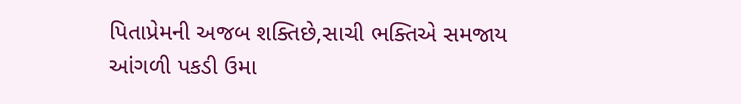પિતાપ્રેમની અજબ શક્તિછે,સાચી ભક્તિએ સમજાય
આંગળી પકડી ઉમા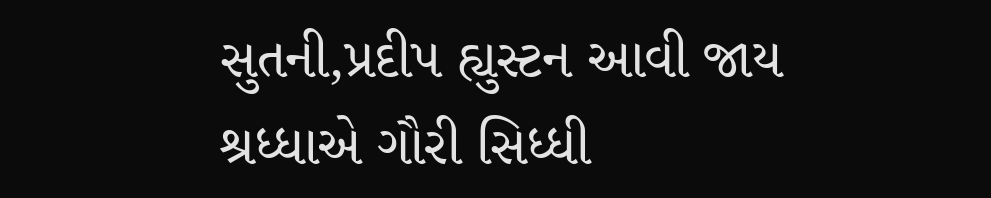સુતની,પ્રદીપ હ્યુસ્ટન આવી જાય
શ્રધ્ધાએ ગૌરી સિધ્ધી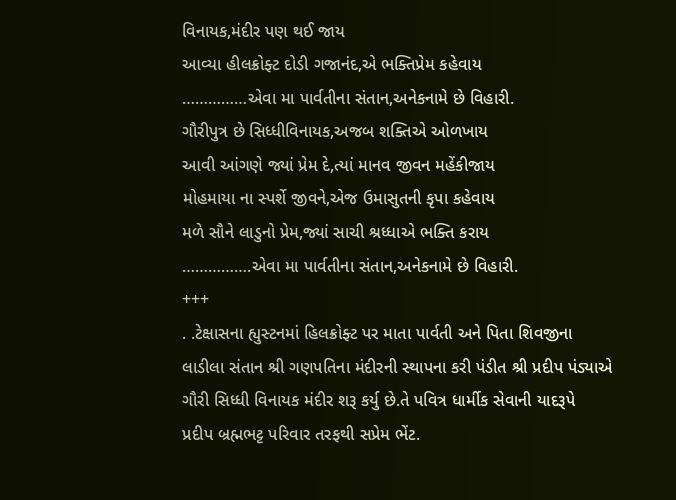વિનાયક,મંદીર પણ થઈ જાય
આવ્યા હીલક્રોફ્ટ દોડી ગજાનંદ,એ ભક્તિપ્રેમ કહેવાય
……………એવા મા પાર્વતીના સંતાન,અનેકનામે છે વિહારી.
ગૌરીપુત્ર છે સિધ્ધીવિનાયક,અજબ શક્તિએ ઓળખાય
આવી આંગણે જ્યાં પ્રેમ દે,ત્યાં માનવ જીવન મહેંકીજાય
મોહમાયા ના સ્પર્શે જીવને,એજ ઉમાસુતની કૃપા કહેવાય
મળે સૌને લાડુનો પ્રેમ,જ્યાં સાચી શ્રધ્ધાએ ભક્તિ કરાય
…………….એવા મા પાર્વતીના સંતાન,અનેકનામે છે વિહારી.
+++
. .ટેક્ષાસના હ્યુસ્ટનમાં હિલક્રોફ્ટ પર માતા પાર્વતી અને પિતા શિવજીના
લાડીલા સંતાન શ્રી ગણપતિના મંદીરની સ્થાપના કરી પંડીત શ્રી પ્રદીપ પંડ્યાએ
ગૌરી સિધ્ધી વિનાયક મંદીર શરૂ કર્યુ છે.તે પવિત્ર ધાર્મીક સેવાની યાદરૂપે
પ્રદીપ બ્રહ્મભટ્ટ પરિવાર તરફથી સપ્રેમ ભેંટ.